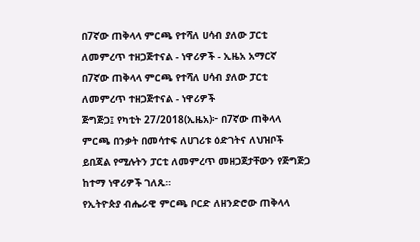በ7ኛው ጠቅላላ ምርጫ የተሻለ ሀሳብ ያለው ፓርቲ ለመምረጥ ተዘጋጅተናል - ነዋሪዎች - ኢዜአ አማርኛ
በ7ኛው ጠቅላላ ምርጫ የተሻለ ሀሳብ ያለው ፓርቲ ለመምረጥ ተዘጋጅተናል - ነዋሪዎች
ጅግጅጋ፤ የካቲት 27/2018(ኢዜአ)፦ በ7ኛው ጠቅላላ ምርጫ በንቃት በመሳተፍ ለሀገሪቱ ዕድገትና ለህዝቦች ይበጃል የሚሉትን ፓርቲ ለመምረጥ መዘጋጀታቸውን የጅግጅጋ ከተማ ነዋሪዎች ገለጹ።
የኢትዮጵያ ብሔራዊ ምርጫ ቦርድ ለዘንድሮው ጠቅላላ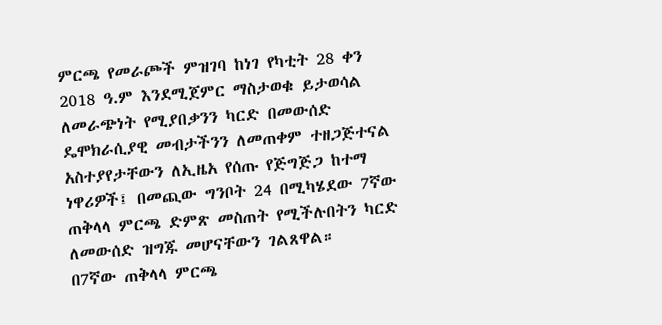ምርጫ የመራጮች ምዝገባ ከነገ የካቲት 28 ቀን 2018 ዓ.ም እንደሚጀምር ማስታወቁ ይታወሳል
ለመራጭነት የሚያበቃንን ካርድ በመውሰድ ዴሞክራሲያዊ መብታችንን ለመጠቀም ተዘጋጅተናል
አስተያየታቸውን ለኢዜአ የሰጡ የጅግጅጋ ከተማ ነዋሪዎች፤ በመጪው ግንቦት 24 በሚካሄደው 7ኛው ጠቅላላ ምርጫ ድምጽ መስጠት የሚችሉበትን ካርድ ለመውሰድ ዝግጁ መሆናቸውን ገልጸዋል።
በ7ኛው ጠቅላላ ምርጫ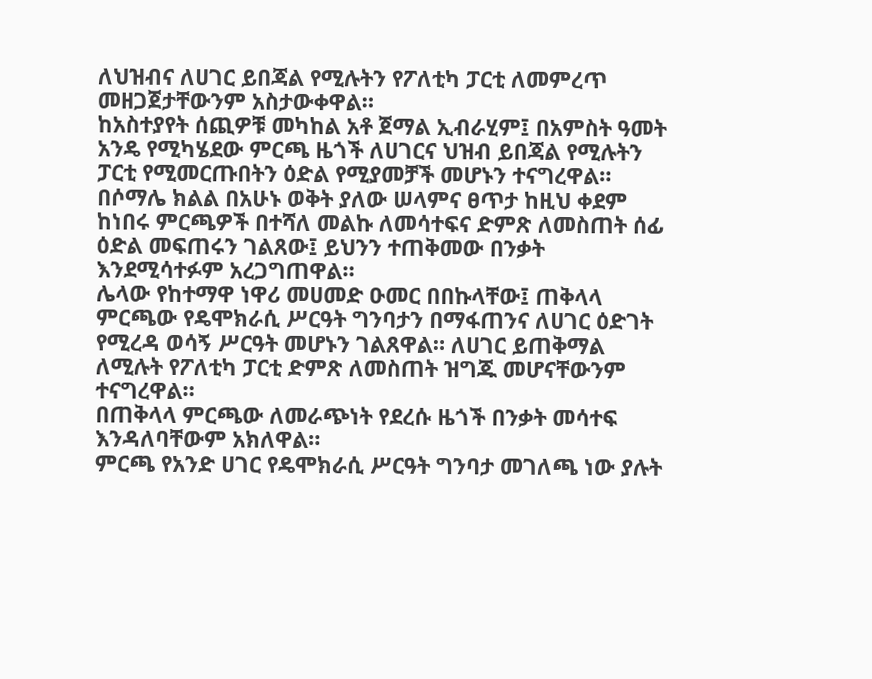ለህዝብና ለሀገር ይበጃል የሚሉትን የፖለቲካ ፓርቲ ለመምረጥ መዘጋጀታቸውንም አስታውቀዋል።
ከአስተያየት ሰጪዎቹ መካከል አቶ ጀማል ኢብራሂም፤ በአምስት ዓመት አንዴ የሚካሄደው ምርጫ ዜጎች ለሀገርና ህዝብ ይበጃል የሚሉትን ፓርቲ የሚመርጡበትን ዕድል የሚያመቻች መሆኑን ተናግረዋል።
በሶማሌ ክልል በአሁኑ ወቅት ያለው ሠላምና ፀጥታ ከዚህ ቀደም ከነበሩ ምርጫዎች በተሻለ መልኩ ለመሳተፍና ድምጽ ለመስጠት ሰፊ ዕድል መፍጠሩን ገልጸው፤ ይህንን ተጠቅመው በንቃት እንደሚሳተፉም አረጋግጠዋል።
ሌላው የከተማዋ ነዋሪ መሀመድ ዑመር በበኩላቸው፤ ጠቅላላ ምርጫው የዴሞክራሲ ሥርዓት ግንባታን በማፋጠንና ለሀገር ዕድገት የሚረዳ ወሳኝ ሥርዓት መሆኑን ገልጸዋል። ለሀገር ይጠቅማል ለሚሉት የፖለቲካ ፓርቲ ድምጽ ለመስጠት ዝግጁ መሆናቸውንም ተናግረዋል።
በጠቅላላ ምርጫው ለመራጭነት የደረሱ ዜጎች በንቃት መሳተፍ እንዳለባቸውም አክለዋል።
ምርጫ የአንድ ሀገር የዴሞክራሲ ሥርዓት ግንባታ መገለጫ ነው ያሉት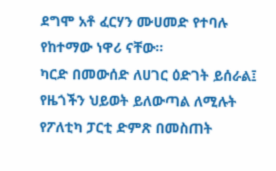ደግሞ አቶ ፈርሃን ሙሀመድ የተባሉ የከተማው ነዋሪ ናቸው።
ካርድ በመውሰድ ለሀገር ዕድገት ይሰራል፤ የዜጎችን ህይወት ይለውጣል ለሚሉት የፖለቲካ ፓርቲ ድምጽ በመስጠት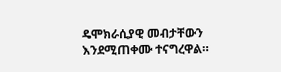ዴሞክራሲያዊ መብታቸውን እንደሚጠቀሙ ተናግረዋል።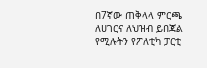በ7ኛው ጠቅላላ ምርጫ ለሀገርና ለህዝብ ይበጃል የሚሉትን የፖለቲካ ፓርቲ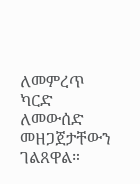ለመምረጥ ካርድ ለመውሰድ መዘጋጀታቸውን ገልጸዋል።